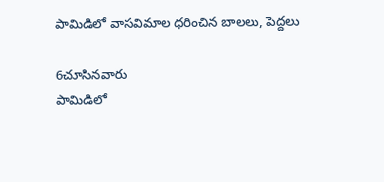పామిడిలో వాసవిమాల ధరించిన బాలలు, పెద్దలు

6చూసినవారు
పామిడిలో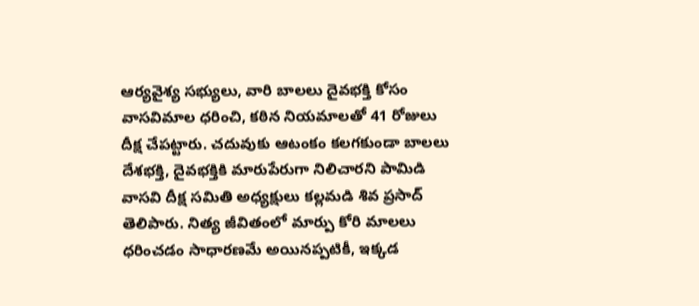ఆర్యవైశ్య సభ్యులు, వారి బాలలు దైవభక్తి కోసం వాసవిమాల ధరించి, కఠిన నియమాలతో 41 రోజులు దీక్ష చేపట్టారు. చదువుకు ఆటంకం కలగకుండా బాలలు దేశభక్తి, దైవభక్తికి మారుపేరుగా నిలిచారని పామిడి వాసవి దీక్ష సమితి అధ్యక్షులు కల్లమడి శివ ప్రసాద్ తెలిపారు. నిత్య జీవితంలో మార్పు కోరి మాలలు ధరించడం సాధారణమే అయినప్పటికీ, ఇక్కడ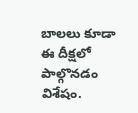బాలలు కూడా ఈ దీక్షలో పాల్గొనడం విశేషం.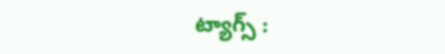ట్యాగ్స్ :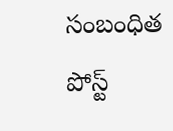సంబంధిత పోస్ట్